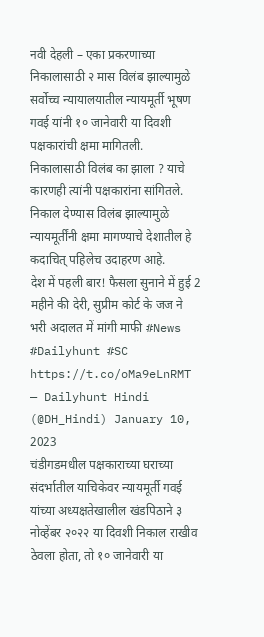नवी देहली – एका प्रकरणाच्या निकालासाठी २ मास विलंब झाल्यामुळे सर्वोच्च न्यायालयातील न्यायमूर्ती भूषण गवई यांनी १० जानेवारी या दिवशी पक्षकारांची क्षमा मागितली. निकालासाठी विलंब का झाला ? याचे कारणही त्यांनी पक्षकारांना सांगितले. निकाल देण्यास विलंब झाल्यामुळे न्यायमूर्तींनी क्षमा मागण्याचे देशातील हे कदाचित् पहिलेच उदाहरण आहे.
देश में पहली बार! फैसला सुनाने में हुई 2 महीने की देरी, सुप्रीम कोर्ट के जज ने भरी अदालत में मांगी माफी #News #Dailyhunt #SC https://t.co/oMa9eLnRMT
— Dailyhunt Hindi (@DH_Hindi) January 10, 2023
चंडीगडमधील पक्षकाराच्या घराच्या संदर्भातील याचिकेवर न्यायमूर्ती गवई यांच्या अध्यक्षतेखालील खंडपिठाने ३ नोव्हेंबर २०२२ या दिवशी निकाल राखीव ठेवला होता, तो १० जानेवारी या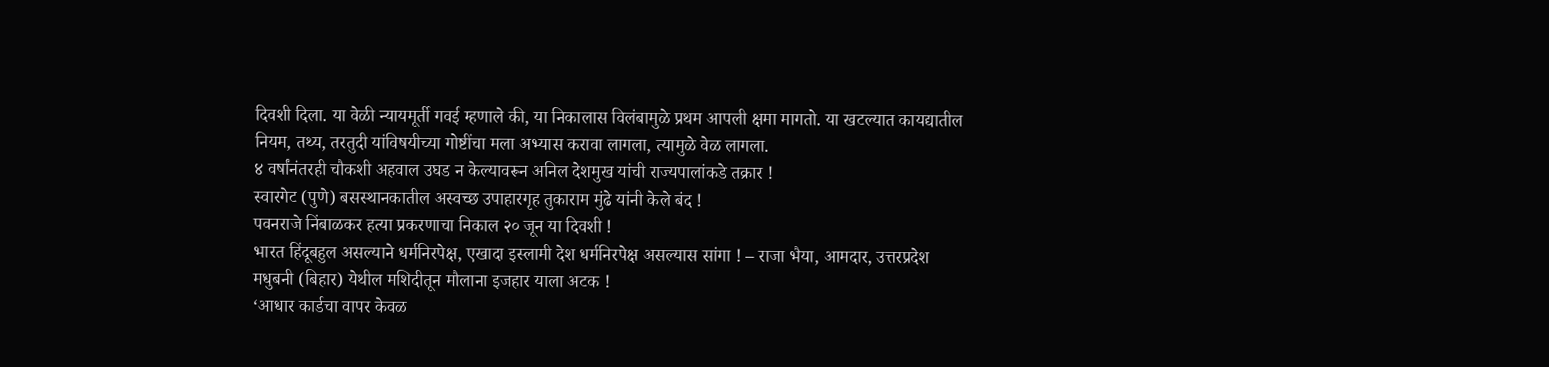दिवशी दिला. या वेळी न्यायमूर्ती गवई म्हणाले की, या निकालास विलंबामुळे प्रथम आपली क्षमा मागतो. या खटल्यात कायद्यातील नियम, तथ्य, तरतुदी यांविषयीच्या गोष्टींचा मला अभ्यास करावा लागला, त्यामुळे वेळ लागला.
४ वर्षांनंतरही चौकशी अहवाल उघड न केल्यावरून अनिल देशमुख यांची राज्यपालांकडे तक्रार !
स्वारगेट (पुणे) बसस्थानकातील अस्वच्छ उपाहारगृह तुकाराम मुंढे यांनी केले बंद !
पवनराजे निंबाळकर हत्या प्रकरणाचा निकाल २० जून या दिवशी !
भारत हिंदूबहुल असल्याने धर्मनिरपेक्ष, एखादा इस्लामी देश धर्मनिरपेक्ष असल्यास सांगा ! – राजा भैया, आमदार, उत्तरप्रदेश
मधुबनी (बिहार) येथील मशिदीतून मौलाना इजहार याला अटक !
‘आधार कार्डचा वापर केवळ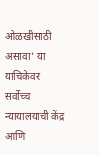ओळखीसाठी असावा’ या याचिकेवर सर्वोच्च न्यायालयाची केंद्र आणि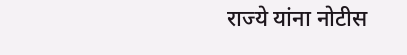राज्ये यांना नोटीस